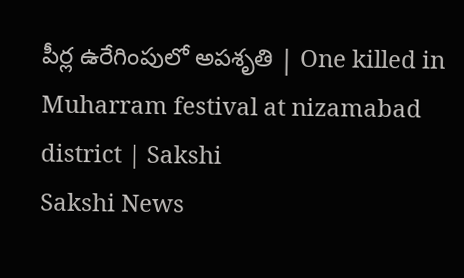పీర్ల ఉరేగింపులో అపశృతి | One killed in Muharram festival at nizamabad district | Sakshi
Sakshi News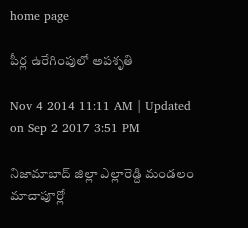home page

పీర్ల ఉరేగింపులో అపశృతి

Nov 4 2014 11:11 AM | Updated on Sep 2 2017 3:51 PM

నిజామాబాద్ జిల్లా ఎల్లారెడ్ది మండలం మాచాపూర్లో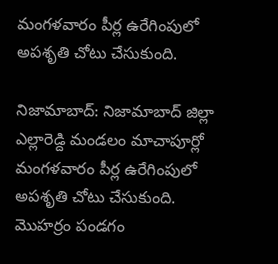మంగళవారం పీర్ల ఉరేగింపులో అపశృతి చోటు చేసుకుంది.

నిజామాబాద్: నిజామాబాద్ జిల్లా ఎల్లారెడ్ది మండలం మాచాపూర్లో మంగళవారం పీర్ల ఉరేగింపులో అపశృతి చోటు చేసుకుంది. మొహర్రం పండగం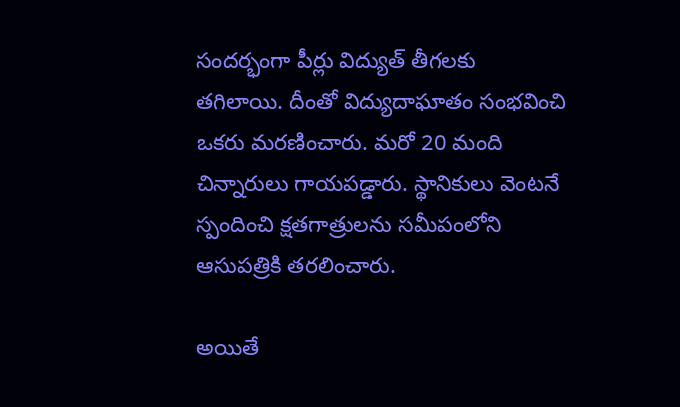సందర్భంగా పీర్లు విద్యుత్ తీగలకు తగిలాయి. దీంతో విద్యుదాఘాతం సంభవించి ఒకరు మరణించారు. మరో 20 మంది చిన్నారులు గాయపడ్డారు. స్థానికులు వెంటనే స్పందించి క్షతగాత్రులను సమీపంలోని ఆసుపత్రికి తరలించారు.

అయితే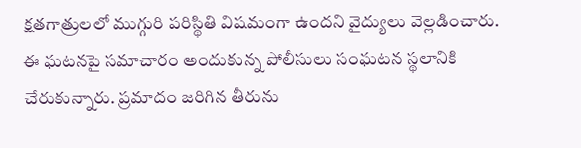క్షతగాత్రులలో ముగ్గురి పరిస్థితి విషమంగా ఉందని వైద్యులు వెల్లడించారు. ఈ ఘటనపై సమాచారం అందుకున్న పోలీసులు సంఘటన స్థలానికి చేరుకున్నారు. ప్రమాదం జరిగిన తీరును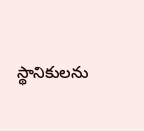స్థానికులను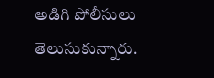అడిగి పోలీసులు తెలుసుకున్నారు.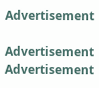Advertisement

Advertisement
Advertisement